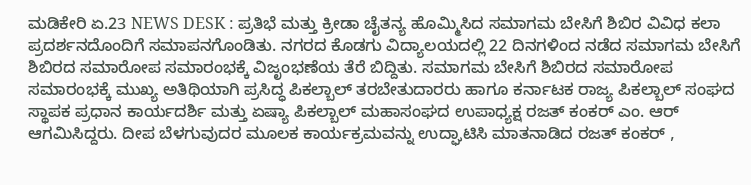ಮಡಿಕೇರಿ ಏ.23 NEWS DESK : ಪ್ರತಿಭೆ ಮತ್ತು ಕ್ರೀಡಾ ಚೈತನ್ಯ ಹೊಮ್ಮಿಸಿದ ಸಮಾಗಮ ಬೇಸಿಗೆ ಶಿಬಿರ ವಿವಿಧ ಕಲಾ ಪ್ರದರ್ಶನದೊಂದಿಗೆ ಸಮಾಪನಗೊಂಡಿತು. ನಗರದ ಕೊಡಗು ವಿದ್ಯಾಲಯದಲ್ಲಿ 22 ದಿನಗಳಿಂದ ನಡೆದ ಸಮಾಗಮ ಬೇಸಿಗೆ ಶಿಬಿರದ ಸಮಾರೋಪ ಸಮಾರಂಭಕ್ಕೆ ವಿಜೃಂಭಣೆಯ ತೆರೆ ಬಿದ್ದಿತು. ಸಮಾಗಮ ಬೇಸಿಗೆ ಶಿಬಿರದ ಸಮಾರೋಪ ಸಮಾರಂಭಕ್ಕೆ ಮುಖ್ಯ ಅತಿಥಿಯಾಗಿ ಪ್ರಸಿದ್ಧ ಪಿಕಲ್ಬಾಲ್ ತರಬೇತುದಾರರು ಹಾಗೂ ಕರ್ನಾಟಕ ರಾಜ್ಯ ಪಿಕಲ್ಬಾಲ್ ಸಂಘದ ಸ್ಥಾಪಕ ಪ್ರಧಾನ ಕಾರ್ಯದರ್ಶಿ ಮತ್ತು ಏಷ್ಯಾ ಪಿಕಲ್ಬಾಲ್ ಮಹಾಸಂಘದ ಉಪಾಧ್ಯಕ್ಷ ರಜತ್ ಕಂಕರ್ ಎಂ. ಆರ್ ಆಗಮಿಸಿದ್ದರು. ದೀಪ ಬೆಳಗುವುದರ ಮೂಲಕ ಕಾರ್ಯಕ್ರಮವನ್ನು ಉದ್ಘಾಟಿಸಿ ಮಾತನಾಡಿದ ರಜತ್ ಕಂಕರ್ ,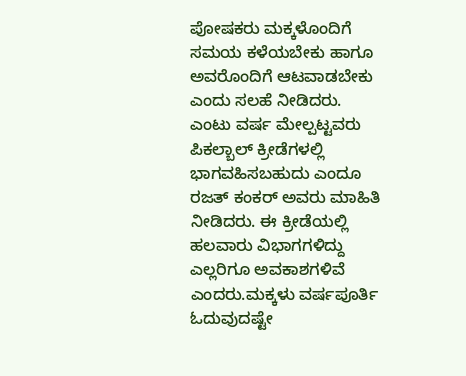ಪೋಷಕರು ಮಕ್ಕಳೊಂದಿಗೆ ಸಮಯ ಕಳೆಯಬೇಕು ಹಾಗೂ ಅವರೊಂದಿಗೆ ಆಟವಾಡಬೇಕು ಎಂದು ಸಲಹೆ ನೀಡಿದರು. ಎಂಟು ವರ್ಷ ಮೇಲ್ಪಟ್ಟವರು ಪಿಕಲ್ಬಾಲ್ ಕ್ರೀಡೆಗಳಲ್ಲಿ ಭಾಗವಹಿಸಬಹುದು ಎಂದೂ ರಜತ್ ಕಂಕರ್ ಅವರು ಮಾಹಿತಿ ನೀಡಿದರು. ಈ ಕ್ರೀಡೆಯಲ್ಲಿ ಹಲವಾರು ವಿಭಾಗಗಳಿದ್ದು ಎಲ್ಲರಿಗೂ ಅವಕಾಶಗಳಿವೆ ಎಂದರು.ಮಕ್ಕಳು ವರ್ಷಪೂರ್ತಿ ಓದುವುದಷ್ಟೇ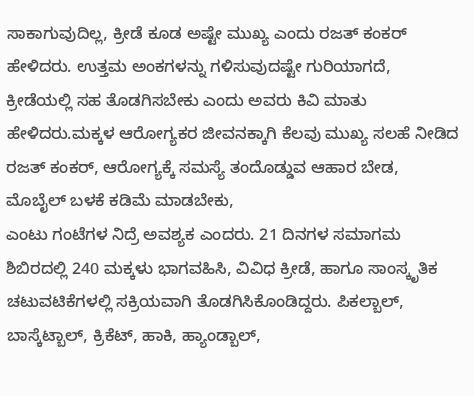ಸಾಕಾಗುವುದಿಲ್ಲ, ಕ್ರೀಡೆ ಕೂಡ ಅಷ್ಟೇ ಮುಖ್ಯ ಎಂದು ರಜತ್ ಕಂಕರ್ ಹೇಳಿದರು. ಉತ್ತಮ ಅಂಕಗಳನ್ನು ಗಳಿಸುವುದಷ್ಟೇ ಗುರಿಯಾಗದೆ, ಕ್ರೀಡೆಯಲ್ಲಿ ಸಹ ತೊಡಗಿಸಬೇಕು ಎಂದು ಅವರು ಕಿವಿ ಮಾತು ಹೇಳಿದರು.ಮಕ್ಕಳ ಆರೋಗ್ಯಕರ ಜೀವನಕ್ಕಾಗಿ ಕೆಲವು ಮುಖ್ಯ ಸಲಹೆ ನೀಡಿದ ರಜತ್ ಕಂಕರ್, ಆರೋಗ್ಯಕ್ಕೆ ಸಮಸ್ಯೆ ತಂದೊಡ್ಡುವ ಆಹಾರ ಬೇಡ, ಮೊಬೈಲ್ ಬಳಕೆ ಕಡಿಮೆ ಮಾಡಬೇಕು,
ಎಂಟು ಗಂಟೆಗಳ ನಿದ್ರೆ ಅವಶ್ಯಕ ಎಂದರು. 21 ದಿನಗಳ ಸಮಾಗಮ ಶಿಬಿರದಲ್ಲಿ 240 ಮಕ್ಕಳು ಭಾಗವಹಿಸಿ, ವಿವಿಧ ಕ್ರೀಡೆ, ಹಾಗೂ ಸಾಂಸ್ಕೃತಿಕ ಚಟುವಟಿಕೆಗಳಲ್ಲಿ ಸಕ್ರಿಯವಾಗಿ ತೊಡಗಿಸಿಕೊಂಡಿದ್ದರು. ಪಿಕಲ್ಬಾಲ್, ಬಾಸ್ಕೆಟ್ಬಾಲ್, ಕ್ರಿಕೆಟ್, ಹಾಕಿ, ಹ್ಯಾಂಡ್ಬಾಲ್,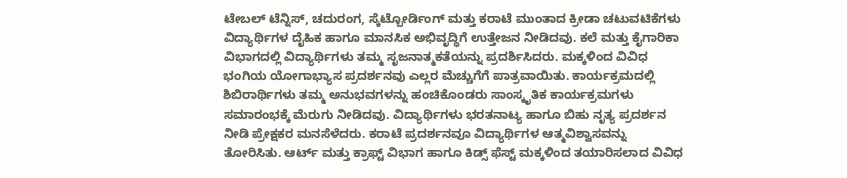ಟೇಬಲ್ ಟೆನ್ನಿಸ್, ಚದುರಂಗ, ಸ್ಕೆಟ್ಬೋರ್ಡಿಂಗ್ ಮತ್ತು ಕರಾಟೆ ಮುಂತಾದ ಕ್ರೀಡಾ ಚಟುವಟಿಕೆಗಳು ವಿದ್ಯಾರ್ಥಿಗಳ ದೈಹಿಕ ಹಾಗೂ ಮಾನಸಿಕ ಅಭಿವೃದ್ಧಿಗೆ ಉತ್ತೇಜನ ನೀಡಿದವು. ಕಲೆ ಮತ್ತು ಕೈಗಾರಿಕಾ ವಿಭಾಗದಲ್ಲಿ ವಿದ್ಯಾರ್ಥಿಗಳು ತಮ್ಮ ಸೃಜನಾತ್ಮಕತೆಯನ್ನು ಪ್ರದರ್ಶಿಸಿದರು. ಮಕ್ಕಳಿಂದ ವಿವಿಧ ಭಂಗಿಯ ಯೋಗಾಭ್ಯಾಸ ಪ್ರದರ್ಶನವು ಎಲ್ಲರ ಮೆಚ್ಚುಗೆಗೆ ಪಾತ್ರವಾಯಿತು. ಕಾರ್ಯಕ್ರಮದಲ್ಲಿ ಶಿಬಿರಾರ್ಥಿಗಳು ತಮ್ಮ ಅನುಭವಗಳನ್ನು ಹಂಚಿಕೊಂಡರು ಸಾಂಸ್ಕೃತಿಕ ಕಾರ್ಯಕ್ರಮಗಳು ಸಮಾರಂಭಕ್ಕೆ ಮೆರುಗು ನೀಡಿದವು. ವಿದ್ಯಾರ್ಥಿಗಳು ಭರತನಾಟ್ಯ ಹಾಗೂ ಬಿಹು ನೃತ್ಯ ಪ್ರದರ್ಶನ ನೀಡಿ ಪ್ರೇಕ್ಷಕರ ಮನಸೆಳೆದರು. ಕರಾಟೆ ಪ್ರದರ್ಶನವೂ ವಿದ್ಯಾರ್ಥಿಗಳ ಆತ್ಮವಿಶ್ವಾಸವನ್ನು ತೋರಿಸಿತು. ಆರ್ಟ್ ಮತ್ತು ಕ್ರಾಫ್ಟ್ ವಿಭಾಗ ಹಾಗೂ ಕಿಡ್ಸ್ ಫೆಸ್ಟ್ ಮಕ್ಕಳಿಂದ ತಯಾರಿಸಲಾದ ವಿವಿಧ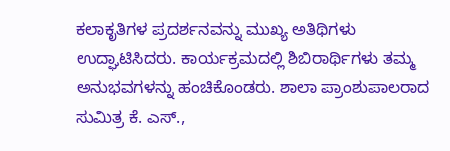ಕಲಾಕೃತಿಗಳ ಪ್ರದರ್ಶನವನ್ನು ಮುಖ್ಯ ಅತಿಥಿಗಳು ಉದ್ಘಾಟಿಸಿದರು. ಕಾರ್ಯಕ್ರಮದಲ್ಲಿ ಶಿಬಿರಾರ್ಥಿಗಳು ತಮ್ಮ ಅನುಭವಗಳನ್ನು ಹಂಚಿಕೊಂಡರು. ಶಾಲಾ ಪ್ರಾಂಶುಪಾಲರಾದ ಸುಮಿತ್ರ ಕೆ. ಎಸ್.,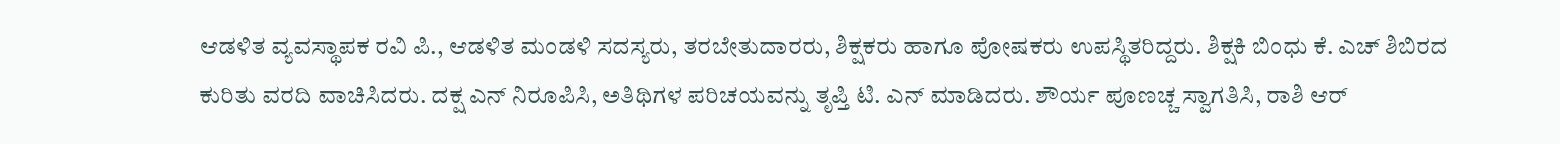ಆಡಳಿತ ವ್ಯವಸ್ಥಾಪಕ ರವಿ ಪಿ., ಆಡಳಿತ ಮಂಡಳಿ ಸದಸ್ಯರು, ತರಬೇತುದಾರರು, ಶಿಕ್ಷಕರು ಹಾಗೂ ಪೋಷಕರು ಉಪಸ್ಥಿತರಿದ್ದರು. ಶಿಕ್ಷಕಿ ಬಿಂಧು ಕೆ. ಎಚ್ ಶಿಬಿರದ ಕುರಿತು ವರದಿ ವಾಚಿಸಿದರು. ದಕ್ಷ ಎನ್ ನಿರೂಪಿಸಿ, ಅತಿಥಿಗಳ ಪರಿಚಯವನ್ನು ತೃಪ್ತಿ ಟಿ. ಎನ್ ಮಾಡಿದರು. ಶೌರ್ಯ ಪೂಣಚ್ಚ ಸ್ವಾಗತಿಸಿ, ರಾಶಿ ಆರ್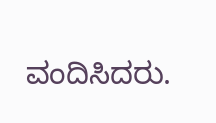ವಂದಿಸಿದರು.